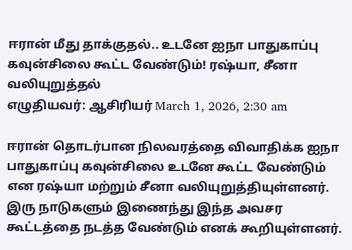ஈரான் மீது தாக்குதல்.. உடனே ஐநா பாதுகாப்பு கவுன்சிலை கூட்ட வேண்டும்! ரஷ்யா, சீனா வலியுறுத்தல்
எழுதியவர்: ஆசிரியர் March 1, 2026, 2:30 am

ஈரான் தொடர்பான நிலவரத்தை விவாதிக்க ஐநா பாதுகாப்பு கவுன்சிலை உடனே கூட்ட வேண்டும் என ரஷ்யா மற்றும் சீனா வலியுறுத்தியுள்ளனர். இரு நாடுகளும் இணைந்து இந்த அவசர கூட்டத்தை நடத்த வேண்டும் எனக் கூறியுள்ளனர்.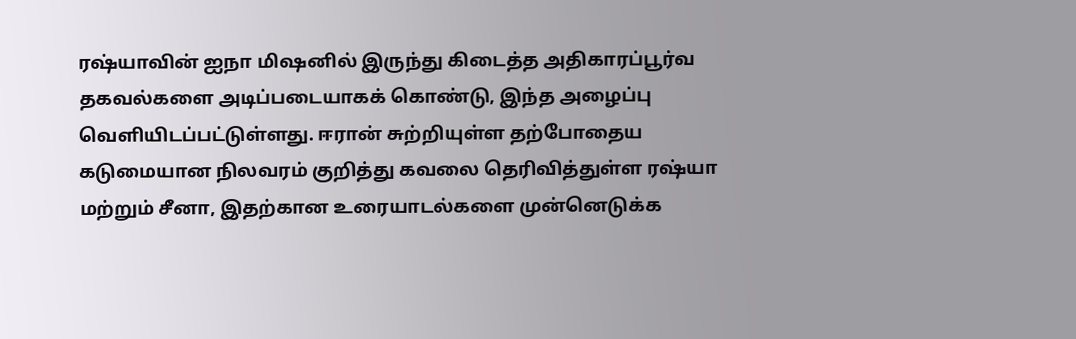ரஷ்யாவின் ஐநா மிஷனில் இருந்து கிடைத்த அதிகாரப்பூர்வ தகவல்களை அடிப்படையாகக் கொண்டு, இந்த அழைப்பு வெளியிடப்பட்டுள்ளது. ஈரான் சுற்றியுள்ள தற்போதைய கடுமையான நிலவரம் குறித்து கவலை தெரிவித்துள்ள ரஷ்யா மற்றும் சீனா, இதற்கான உரையாடல்களை முன்னெடுக்க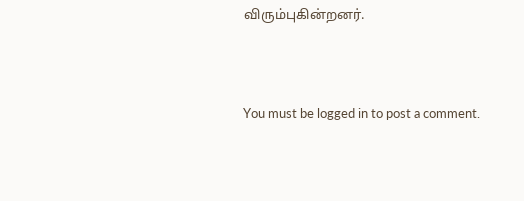விரும்புகின்றனர்.



You must be logged in to post a comment.